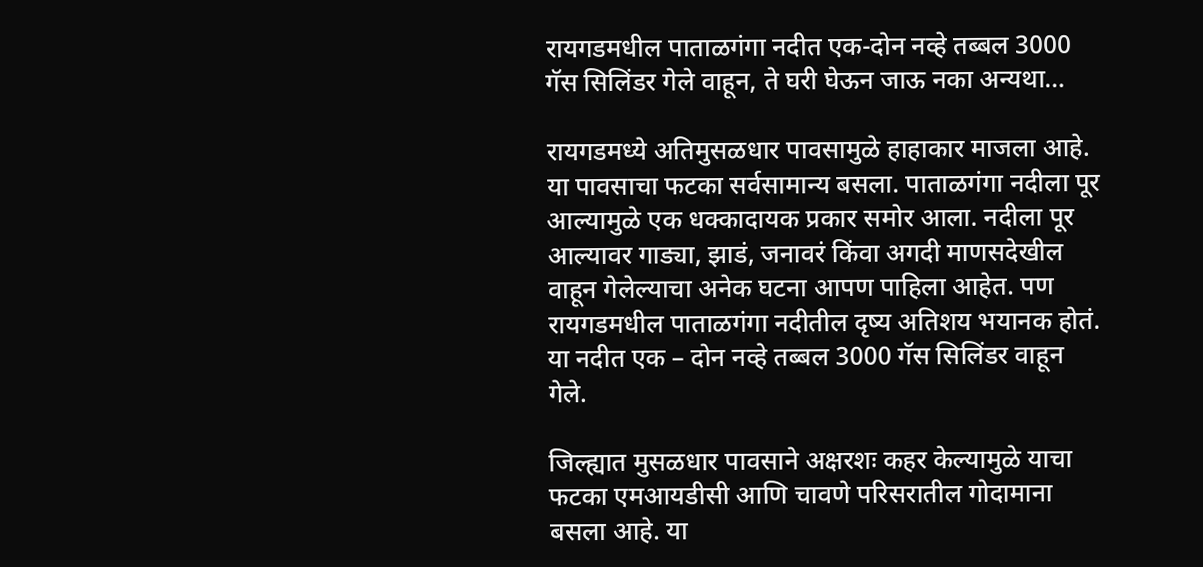रायगडमधील पाताळगंगा नदीत एक-दोन नव्हे तब्बल 3000 गॅस सिलिंडर गेले वाहून, ते घरी घेऊन जाऊ नका अन्यथा…

रायगडमध्ये अतिमुसळधार पावसामुळे हाहाकार माजला आहे. या पावसाचा फटका सर्वसामान्य बसला. पाताळगंगा नदीला पूर आल्यामुळे एक धक्कादायक प्रकार समोर आला. नदीला पूर आल्यावर गाड्या, झाडं, जनावरं किंवा अगदी माणसदेखील वाहून गेलेल्याचा अनेक घटना आपण पाहिला आहेत. पण रायगडमधील पाताळगंगा नदीतील दृष्य अतिशय भयानक होतं. या नदीत एक – दोन नव्हे तब्बल 3000 गॅस सिलिंडर वाहून गेले.

जिल्ह्यात मुसळधार पावसाने अक्षरशः कहर केल्यामुळे याचा फटका एमआयडीसी आणि चावणे परिसरातील गोदामाना बसला आहे. या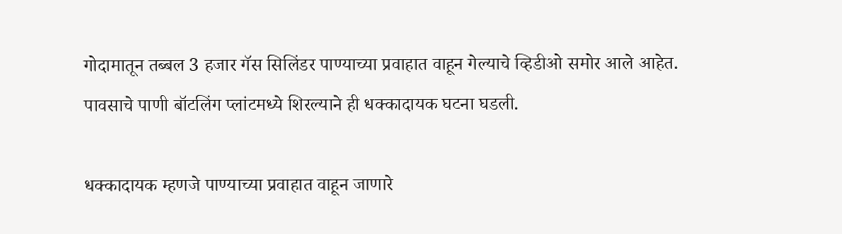गोदामातून तब्बल 3 हजार गॅस सिलिंडर पाण्याच्या प्रवाहात वाहून गेल्याचे व्हिडीओ समोर आले आहेत.  पावसाचे पाणी बॉटलिंग प्लांटमध्ये शिरल्याने ही धक्कादायक घटना घडली.

धक्कादायक म्हणजे पाण्याच्या प्रवाहात वाहून जाणारे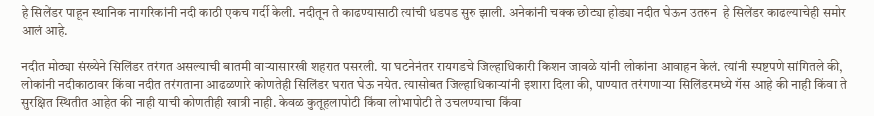हे सिलेंडर पाहून स्थानिक नागरिकांनी नदी काठी एकच गर्दी केली. नदीतून ते काढण्यासाठी त्यांची धडपड सुरु झाली. अनेकांनी चक्क छोट्या होड्या नदीत घेऊन उतरुन  हे सिलेंडर काढल्याचेही समोर आलं आहे.

नदीत मोठ्या संख्येने सिलिंडर तरंगत असल्याची बातमी वाऱ्यासारखी शहरात पसरली. या घटनेनंतर रायगडचे जिल्हाधिकारी किशन जावळे यांनी लोकांना आवाहन केलं. त्यांनी स्पष्टपणे सांगितले की, लोकांनी नदीकाठावर किंवा नदीत तरंगताना आढळणारे कोणतेही सिलिंडर घरात घेऊ नयेत. त्यासोबत जिल्हाधिकाऱ्यांनी इशारा दिला की, पाण्यात तरंगणाऱ्या सिलिंडरमध्ये गॅस आहे की नाही किंवा ते सुरक्षित स्थितीत आहेत की नाही याची कोणतीही खात्री नाही. केवळ कुतूहलापोटी किंवा लोभापोटी ते उचलण्याचा किंवा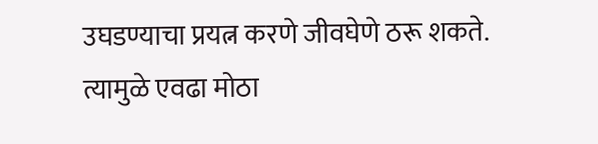उघडण्याचा प्रयत्न करणे जीवघेणे ठरू शकते. त्यामुळे एवढा मोठा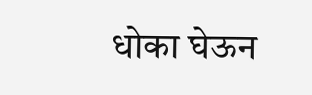धोका घेऊन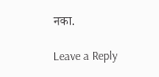नका.

Leave a Reply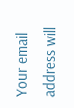Your email address will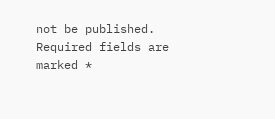not be published. Required fields are marked *